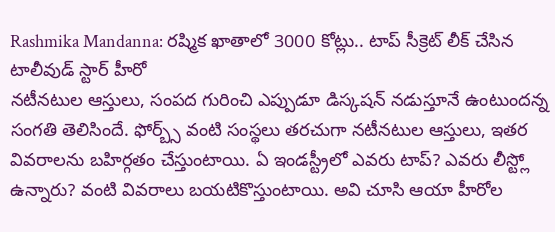Rashmika Mandanna: రష్మిక ఖాతాలో 3000 కోట్లు.. టాప్ సీక్రెట్ లీక్ చేసిన టాలీవుడ్ స్టార్ హీరో
నటీనటుల ఆస్తులు, సంపద గురించి ఎప్పుడూ డిస్కషన్ నడుస్తూనే ఉంటుందన్న సంగతి తెలిసిందే. ఫోర్బ్స్ వంటి సంస్థలు తరచుగా నటీనటుల ఆస్తులు, ఇతర వివరాలను బహిర్గతం చేస్తుంటాయి. ఏ ఇండస్ట్రీలో ఎవరు టాప్? ఎవరు లీస్ట్లో ఉన్నారు? వంటి వివరాలు బయటికొస్తుంటాయి. అవి చూసి ఆయా హీరోల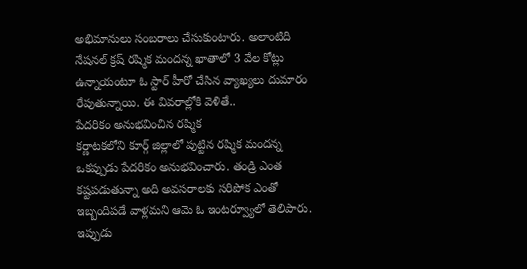అభిమానులు సంబరాలు చేసుకుంటారు. అలాంటిది నేషనల్ క్రష్ రష్మిక మందన్న ఖాతాలో 3 వేల కోట్లు ఉన్నాయంటూ ఓ స్టార్ హీరో చేసిన వ్యాఖ్యలు దుమారం రేపుతున్నాయి. ఈ వివరాల్లోకి వెళితే..
పేదరికం అనుభవించిన రష్మిక
కర్ణాటకలోని కూర్గ్ జిల్లాలో పుట్టిన రష్మిక మందన్న ఒకప్పుడు పేదరికం అనుభవించారు. తండ్రి ఎంత కష్టపడుతున్నా అది అవసరాలకు సరిపోక ఎంతో ఇబ్బందిపడే వాళ్లమని ఆమె ఓ ఇంటర్వ్యూలో తెలిపారు. ఇప్పుడు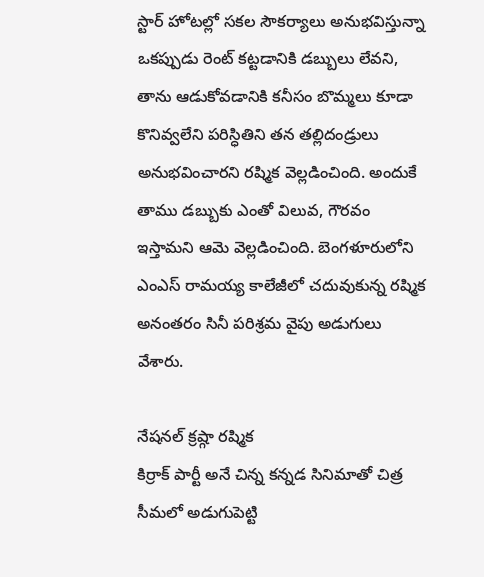స్టార్ హోటల్లో సకల సౌకర్యాలు అనుభవిస్తున్నా ఒకప్పుడు రెంట్ కట్టడానికి డబ్బులు లేవని, తాను ఆడుకోవడానికి కనీసం బొమ్మలు కూడా కొనివ్వలేని పరిస్ధితిని తన తల్లిదండ్రులు అనుభవించారని రష్మిక వెల్లడించింది. అందుకే తాము డబ్బుకు ఎంతో విలువ, గౌరవం ఇస్తామని ఆమె వెల్లడించింది. బెంగళూరులోని ఎంఎస్ రామయ్య కాలేజీలో చదువుకున్న రష్మిక అనంతరం సినీ పరిశ్రమ వైపు అడుగులు వేశారు.

నేషనల్ క్రష్గా రష్మిక
కిర్రాక్ పార్టీ అనే చిన్న కన్నడ సినిమాతో చిత్ర సీమలో అడుగుపెట్టి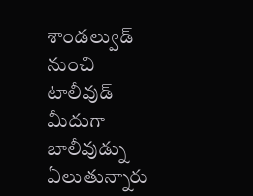శాండల్వుడ్ నుంచి టాలీవుడ్ మీదుగా బాలీవుడ్ను ఏలుతున్నారు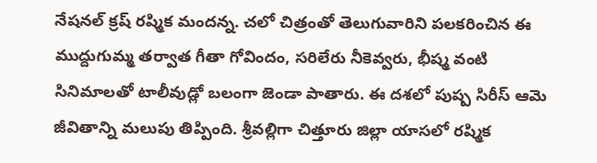నేషనల్ క్రష్ రష్మిక మందన్న. చలో చిత్రంతో తెలుగువారిని పలకరించిన ఈ ముద్దుగుమ్మ తర్వాత గీతా గోవిందం, సరిలేరు నీకెవ్వరు, భీష్మ వంటి సినిమాలతో టాలీవుడ్లో బలంగా జెండా పాతారు. ఈ దశలో పుష్ప సిరీస్ ఆమె జీవితాన్ని మలుపు తిప్పింది. శ్రీవల్లిగా చిత్తూరు జిల్లా యాసలో రష్మిక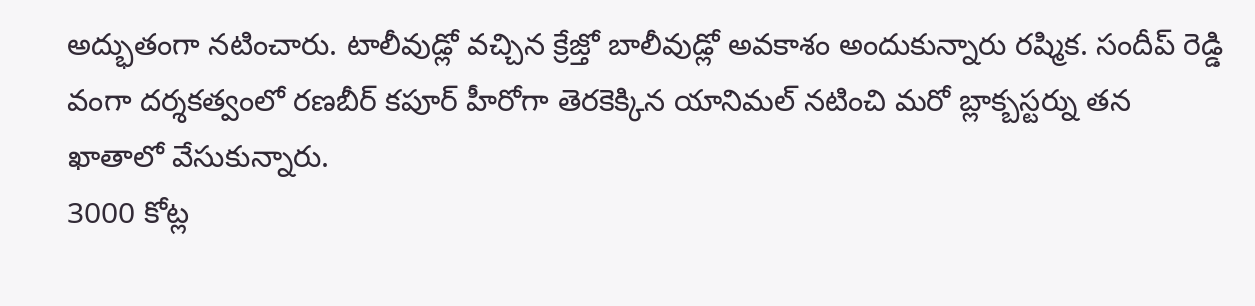అద్భుతంగా నటించారు. టాలీవుడ్లో వచ్చిన క్రేజ్తో బాలీవుడ్లో అవకాశం అందుకున్నారు రష్మిక. సందీప్ రెడ్డి వంగా దర్శకత్వంలో రణబీర్ కపూర్ హీరోగా తెరకెక్కిన యానిమల్ నటించి మరో బ్లాక్బస్టర్ను తన ఖాతాలో వేసుకున్నారు.
3000 కోట్ల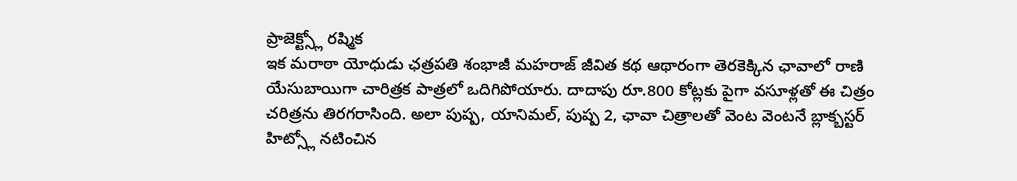ప్రాజెక్ట్స్లో రష్మిక
ఇక మరాఠా యోధుడు ఛత్రపతి శంభాజీ మహరాజ్ జీవిత కథ ఆథారంగా తెరకెక్కిన ఛావాలో రాణి యేసుబాయిగా చారిత్రక పాత్రలో ఒదిగిపోయారు. దాదాపు రూ.800 కోట్లకు పైగా వసూళ్లతో ఈ చిత్రం చరిత్రను తిరగరాసింది. అలా పుష్ప, యానిమల్, పుష్ప 2, ఛావా చిత్రాలతో వెంట వెంటనే బ్లాక్బస్టర్ హిట్స్లో నటించిన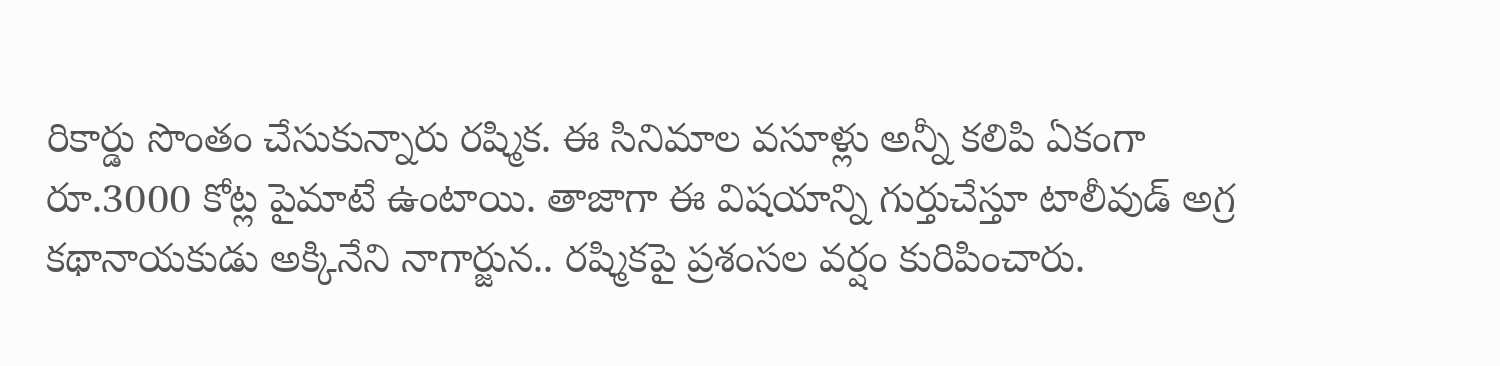రికార్డు సొంతం చేసుకున్నారు రష్మిక. ఈ సినిమాల వసూళ్లు అన్నీ కలిపి ఏకంగా రూ.3000 కోట్ల పైమాటే ఉంటాయి. తాజాగా ఈ విషయాన్ని గుర్తుచేస్తూ టాలీవుడ్ అగ్ర కథానాయకుడు అక్కినేని నాగార్జున.. రష్మికపై ప్రశంసల వర్షం కురిపించారు.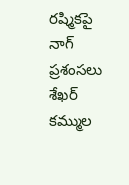రష్మికపై నాగ్ ప్రశంసలు
శేఖర్ కమ్ముల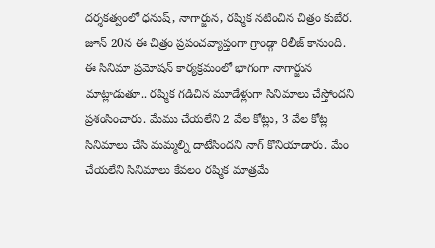దర్శకత్వంలో ధనుష్, నాగార్జున, రష్మిక నటించిన చిత్రం కుబేర. జూన్ 20న ఈ చిత్రం ప్రపంచవ్యాప్తంగా గ్రాండ్గా రిలీజ్ కానుంది. ఈ సినిమా ప్రమోషన్ కార్యక్రమంలో భాగంగా నాగార్జున మాట్లాడుతూ.. రష్మిక గడిచిన మూడేళ్లుగా సినిమాలు చేస్తోందని ప్రశంసించారు. మేము చేయలేని 2 వేల కోట్లు, 3 వేల కోట్ల సినిమాలు చేసి మమ్మల్ని దాటేసిందని నాగ్ కొనియాడారు. మేం చేయలేని సినిమాలు కేవలం రష్మిక మాత్రమే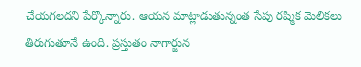చేయగలదని పేర్కొన్నారు. ఆయన మాట్లాడుతున్నంత సేపు రష్మిక మెలికలు తిరుగుతూనే ఉంది. ప్రస్తుతం నాగార్జున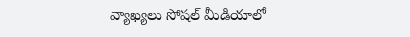వ్యాఖ్యలు సోషల్ మీడియాలో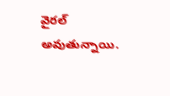వైరల్ అవుతున్నాయి.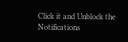Click it and Unblock the Notifications